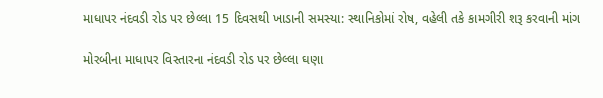માધાપર નંદવડી રોડ પર છેલ્લા 15 દિવસથી ખાડાની સમસ્યા: સ્થાનિકોમાં રોષ, વહેલી તકે કામગીરી શરૂ કરવાની માંગ

મોરબીના માધાપર વિસ્તારના નંદવડી રોડ પર છેલ્લા ઘણા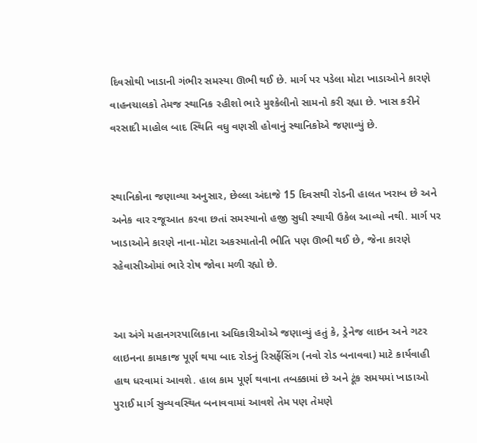દિવસોથી ખાડાની ગંભીર સમસ્યા ઊભી થઈ છે. માર્ગ પર પડેલા મોટા ખાડાઓને કારણે વાહનચાલકો તેમજ સ્થાનિક રહીશો ભારે મુશ્કેલીનો સામનો કરી રહ્યા છે. ખાસ કરીને વરસાદી માહોલ બાદ સ્થિતિ વધુ વણસી હોવાનું સ્થાનિકોએ જણાવ્યું છે.


સ્થાનિકોના જણાવ્યા અનુસાર, છેલ્લા અંદાજે 15 દિવસથી રોડની હાલત ખરાબ છે અને અનેક વાર રજૂઆત કરવા છતાં સમસ્યાનો હજી સુધી સ્થાયી ઉકેલ આવ્યો નથી. માર્ગ પર ખાડાઓને કારણે નાના-મોટા અકસ્માતોની ભીતિ પણ ઊભી થઈ છે, જેના કારણે રહેવાસીઓમાં ભારે રોષ જોવા મળી રહ્યો છે.


આ અંગે મહાનગરપાલિકાના અધિકારીઓએ જણાવ્યું હતું કે, ડ્રેનેજ લાઇન અને ગટર લાઇનના કામકાજ પૂર્ણ થયા બાદ રોડનું રિસર્ફેસિંગ (નવો રોડ બનાવવા) માટે કાર્યવાહી હાથ ધરવામાં આવશે. હાલ કામ પૂર્ણ થવાના તબક્કામાં છે અને ટૂંક સમયમાં ખાડાઓ પુરાઈ માર્ગ સુવ્યવસ્થિત બનાવવામાં આવશે તેમ પણ તેમણે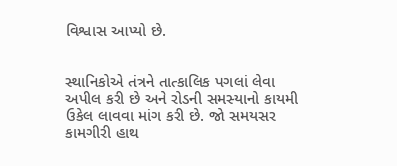વિશ્વાસ આપ્યો છે.


સ્થાનિકોએ તંત્રને તાત્કાલિક પગલાં લેવા અપીલ કરી છે અને રોડની સમસ્યાનો કાયમી ઉકેલ લાવવા માંગ કરી છે. જો સમયસર કામગીરી હાથ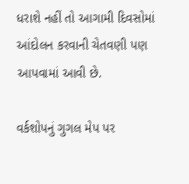ધરાશે નહીં તો આગામી દિવસોમાં આંદોલન કરવાની ચેતવણી પણ આપવામાં આવી છે.

વર્કશોપનું ગુગલ મેપ પર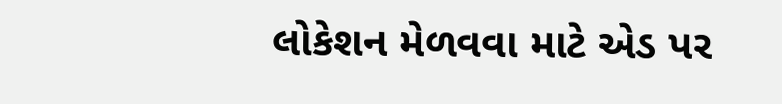લોકેશન મેળવવા માટે એડ પર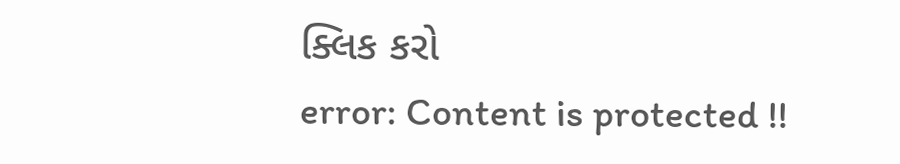ક્લિક કરો
error: Content is protected !!